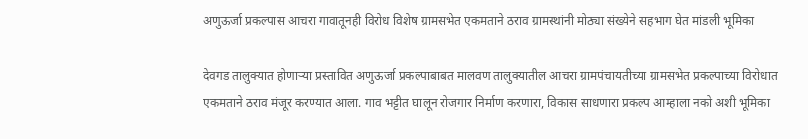अणुऊर्जा प्रकल्पास आचरा गावातूनही विरोध विशेष ग्रामसभेत एकमताने ठराव ग्रामस्थांनी मोठ्या संख्येने सहभाग घेत मांडली भूमिका

देवगड तालुक्यात होणाऱ्या प्रस्तावित अणुऊर्जा प्रकल्पाबाबत मालवण तालुक्यातील आचरा ग्रामपंचायतीच्या ग्रामसभेत प्रकल्पाच्या विरोधात एकमताने ठराव मंजूर करण्यात आला. गाव भट्टीत घालून रोजगार निर्माण करणारा, विकास साधणारा प्रकल्प आम्हाला नको अशी भूमिका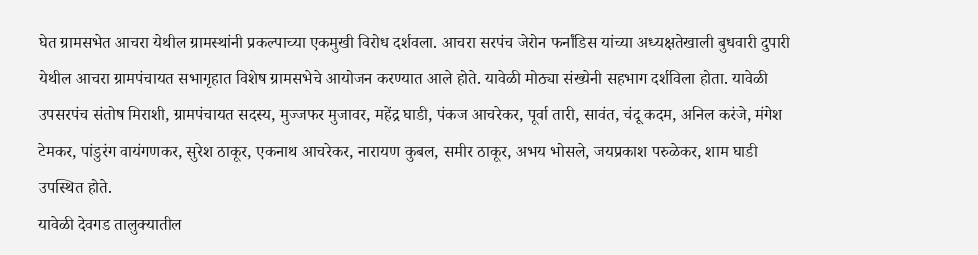घेत ग्रामसभेत आचरा येथील ग्रामस्थांनी प्रकल्पाच्या एकमुखी विरोध दर्शवला. आचरा सरपंच जेरोन फर्नांडिस यांच्या अध्यक्षतेखाली बुधवारी दुपारी येथील आचरा ग्रामपंचायत सभागृहात विशेष ग्रामसभेचे आयोजन करण्यात आले होते. यावेळी मोठ्या संख्येनी सहभाग दर्शविला होता. यावेळी उपसरपंच संतोष मिराशी, ग्रामपंचायत सदस्य, मुज्जफर मुजावर, महेंद्र घाडी, पंकज आचरेकर, पूर्वा तारी, सावंत, चंदू कदम, अनिल करंजे, मंगेश टेमकर, पांडुरंग वायंगणकर, सुरेश ठाकूर, एकनाथ आचरेकर, नारायण कुबल, समीर ठाकूर, अभय भोसले, जयप्रकाश परुळेकर, शाम घाडी उपस्थित होते.
यावेळी देवगड तालुक्यातील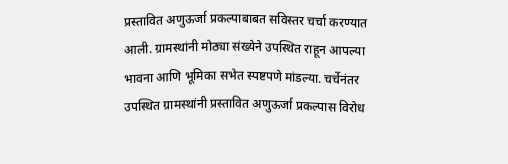प्रस्तावित अणुऊर्जा प्रकल्पाबाबत सविस्तर चर्चा करण्यात आली. ग्रामस्थांनी मोठ्या संख्येने उपस्थित राहून आपल्या भावना आणि भूमिका सभेत स्पष्टपणे मांडल्या. चर्चेनंतर उपस्थित ग्रामस्थांनी प्रस्तावित अणुऊर्जा प्रकल्पास विरोध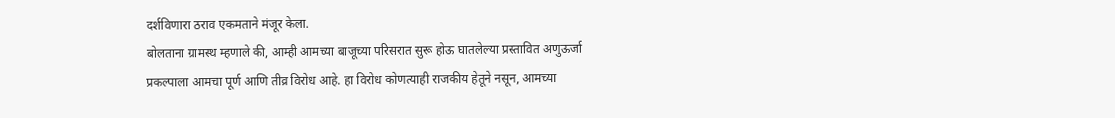दर्शविणारा ठराव एकमताने मंजूर केला.
बोलताना ग्रामस्थ म्हणाले की, आम्ही आमच्या बाजूच्या परिसरात सुरू होऊ घातलेल्या प्रस्तावित अणुऊर्जा प्रकल्पाला आमचा पूर्ण आणि तीव्र विरोध आहे. हा विरोध कोणत्याही राजकीय हेतूने नसून, आमच्या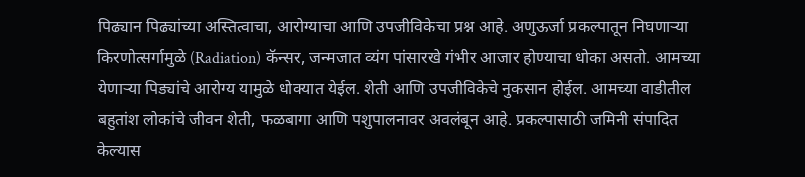पिढ्यान पिढ्यांच्या अस्तित्वाचा, आरोग्याचा आणि उपजीविकेचा प्रश्न आहे. अणुऊर्जा प्रकल्पातून निघणाऱ्या किरणोत्सर्गामुळे (Radiation) कॅन्सर, जन्मजात व्यंग पांसारखे गंभीर आजार होण्याचा धोका असतो. आमच्या येणाऱ्या पिड्यांचे आरोग्य यामुळे धोक्यात येईल. शेती आणि उपजीविकेचे नुकसान होईल. आमच्या वाडीतील बहुतांश लोकांचे जीवन शेती, फळबागा आणि पशुपालनावर अवलंबून आहे. प्रकल्पासाठी जमिनी संपादित केल्यास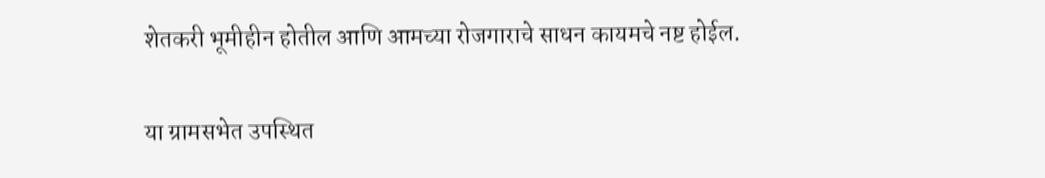शेतकरी भूमीहीन होतील आणि आमच्या रोजगाराचे साधन कायमचे नष्ट होईल.

या ग्रामसभेत उपस्थित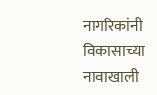नागरिकांनी विकासाच्या नावाखाली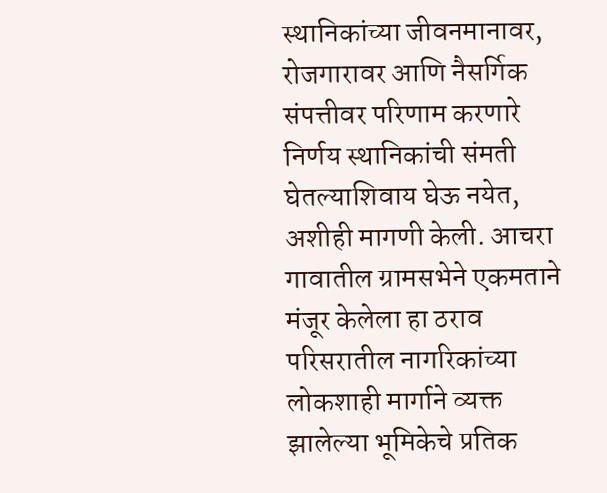स्थानिकांच्या जीवनमानावर, रोजगारावर आणि नैसर्गिक संपत्तीवर परिणाम करणारे निर्णय स्थानिकांची संमती घेतल्याशिवाय घेऊ नयेत, अशीही मागणी केली. आचरा गावातील ग्रामसभेने एकमताने मंजूर केलेला हा ठराव परिसरातील नागरिकांच्या लोकशाही मार्गाने व्यक्त झालेल्या भूमिकेचे प्रतिक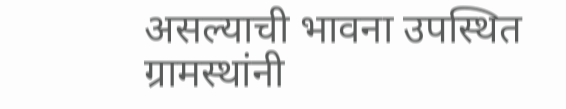असल्याची भावना उपस्थित ग्रामस्थांनी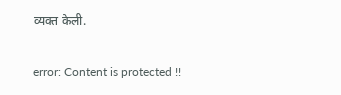व्यक्त केली.

error: Content is protected !!